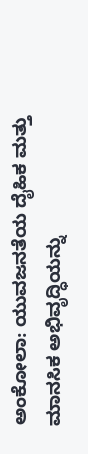ಅಂಕೋಲಾ: ಯುವಜನತೆಯ ದೈಹಿಕ ಮತ್ತು ಮಾನಸಿಕ ಅಭಿವೃದ್ಧಿಯನ್ನು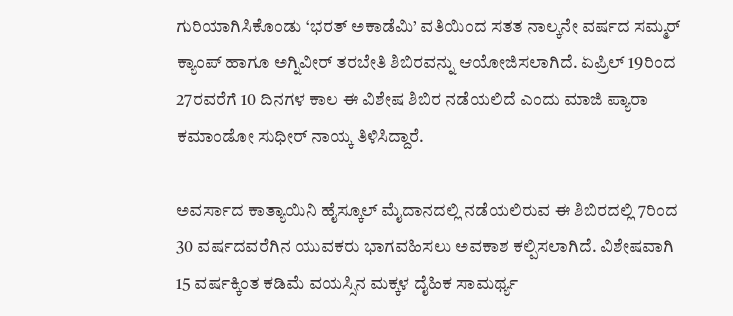ಗುರಿಯಾಗಿಸಿಕೊಂಡು ‘ಭರತ್ ಅಕಾಡೆಮಿ’ ವತಿಯಿಂದ ಸತತ ನಾಲ್ಕನೇ ವರ್ಷದ ಸಮ್ಮರ್ ಕ್ಯಾಂಪ್ ಹಾಗೂ ಅಗ್ನಿವೀರ್ ತರಬೇತಿ ಶಿಬಿರವನ್ನು ಆಯೋಜಿಸಲಾಗಿದೆ. ಏಪ್ರಿಲ್ 19ರಿಂದ 27ರವರೆಗೆ 10 ದಿನಗಳ ಕಾಲ ಈ ವಿಶೇಷ ಶಿಬಿರ ನಡೆಯಲಿದೆ ಎಂದು ಮಾಜಿ ಪ್ಯಾರಾ ಕಮಾಂಡೋ ಸುಧೀರ್ ನಾಯ್ಕ ತಿಳಿಸಿದ್ದಾರೆ.

ಅವರ್ಸಾದ ಕಾತ್ಯಾಯಿನಿ ಹೈಸ್ಕೂಲ್ ಮೈದಾನದಲ್ಲಿ ನಡೆಯಲಿರುವ ಈ ಶಿಬಿರದಲ್ಲಿ 7ರಿಂದ 30 ವರ್ಷದವರೆಗಿನ ಯುವಕರು ಭಾಗವಹಿಸಲು ಅವಕಾಶ ಕಲ್ಪಿಸಲಾಗಿದೆ. ವಿಶೇಷವಾಗಿ 15 ವರ್ಷಕ್ಕಿಂತ ಕಡಿಮೆ ವಯಸ್ಸಿನ ಮಕ್ಕಳ ದೈಹಿಕ ಸಾಮರ್ಥ್ಯ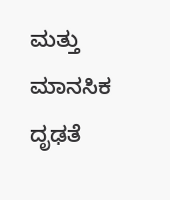ಮತ್ತು ಮಾನಸಿಕ ದೃಢತೆ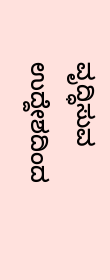ವೃದ್ಧಿಸುವ ಉದ್ದೇಶದಿಂದ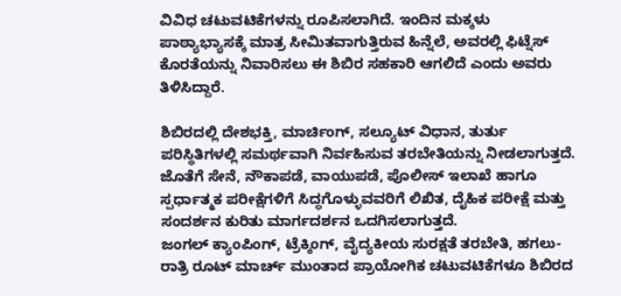ವಿವಿಧ ಚಟುವಟಿಕೆಗಳನ್ನು ರೂಪಿಸಲಾಗಿದೆ. ಇಂದಿನ ಮಕ್ಕಳು ಪಾಠ್ಯಾಭ್ಯಾಸಕ್ಕೆ ಮಾತ್ರ ಸೀಮಿತವಾಗುತ್ತಿರುವ ಹಿನ್ನೆಲೆ, ಅವರಲ್ಲಿ ಫಿಟ್ನೆಸ್ ಕೊರತೆಯನ್ನು ನಿವಾರಿಸಲು ಈ ಶಿಬಿರ ಸಹಕಾರಿ ಆಗಲಿದೆ ಎಂದು ಅವರು ತಿಳಿಸಿದ್ದಾರೆ.

ಶಿಬಿರದಲ್ಲಿ ದೇಶಭಕ್ತಿ, ಮಾರ್ಚಿಂಗ್, ಸಲ್ಯೂಟ್ ವಿಧಾನ, ತುರ್ತು ಪರಿಸ್ಥಿತಿಗಳಲ್ಲಿ ಸಮರ್ಥವಾಗಿ ನಿರ್ವಹಿಸುವ ತರಬೇತಿಯನ್ನು ನೀಡಲಾಗುತ್ತದೆ. ಜೊತೆಗೆ ಸೇನೆ, ನೌಕಾಪಡೆ, ವಾಯುಪಡೆ, ಪೊಲೀಸ್ ಇಲಾಖೆ ಹಾಗೂ ಸ್ಪರ್ಧಾತ್ಮಕ ಪರೀಕ್ಷೆಗಳಿಗೆ ಸಿದ್ಧಗೊಳ್ಳುವವರಿಗೆ ಲಿಖಿತ, ದೈಹಿಕ ಪರೀಕ್ಷೆ ಮತ್ತು ಸಂದರ್ಶನ ಕುರಿತು ಮಾರ್ಗದರ್ಶನ ಒದಗಿಸಲಾಗುತ್ತದೆ.
ಜಂಗಲ್ ಕ್ಯಾಂಪಿಂಗ್, ಟ್ರೆಕ್ಕಿಂಗ್, ವೈದ್ಯಕೀಯ ಸುರಕ್ಷತೆ ತರಬೇತಿ, ಹಗಲು-ರಾತ್ರಿ ರೂಟ್ ಮಾರ್ಚ್ ಮುಂತಾದ ಪ್ರಾಯೋಗಿಕ ಚಟುವಟಿಕೆಗಳೂ ಶಿಬಿರದ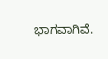ಭಾಗವಾಗಿವೆ.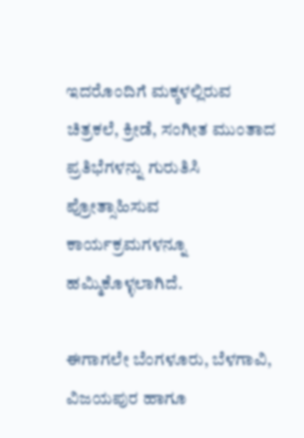ಇದರೊಂದಿಗೆ ಮಕ್ಕಳಲ್ಲಿರುವ ಚಿತ್ರಕಲೆ, ಕ್ರೀಡೆ, ಸಂಗೀತ ಮುಂತಾದ ಪ್ರತಿಭೆಗಳನ್ನು ಗುರುತಿಸಿ ಪ್ರೋತ್ಸಾಹಿಸುವ ಕಾರ್ಯಕ್ರಮಗಳನ್ನೂ ಹಮ್ಮಿಕೊಳ್ಳಲಾಗಿದೆ.

ಈಗಾಗಲೇ ಬೆಂಗಳೂರು, ಬೆಳಗಾವಿ, ವಿಜಯಪುರ ಹಾಗೂ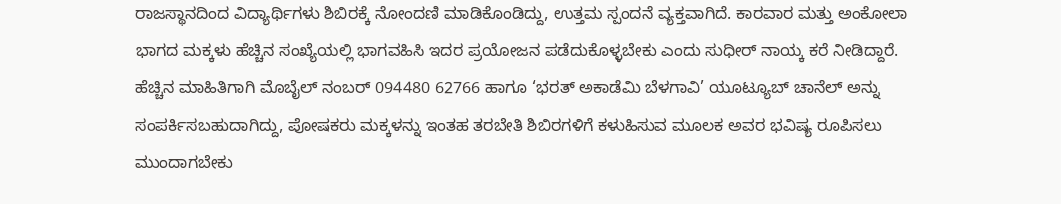ರಾಜಸ್ಥಾನದಿಂದ ವಿದ್ಯಾರ್ಥಿಗಳು ಶಿಬಿರಕ್ಕೆ ನೋಂದಣಿ ಮಾಡಿಕೊಂಡಿದ್ದು, ಉತ್ತಮ ಸ್ಪಂದನೆ ವ್ಯಕ್ತವಾಗಿದೆ. ಕಾರವಾರ ಮತ್ತು ಅಂಕೋಲಾ ಭಾಗದ ಮಕ್ಕಳು ಹೆಚ್ಚಿನ ಸಂಖ್ಯೆಯಲ್ಲಿ ಭಾಗವಹಿಸಿ ಇದರ ಪ್ರಯೋಜನ ಪಡೆದುಕೊಳ್ಳಬೇಕು ಎಂದು ಸುಧೀರ್ ನಾಯ್ಕ ಕರೆ ನೀಡಿದ್ದಾರೆ.
ಹೆಚ್ಚಿನ ಮಾಹಿತಿಗಾಗಿ ಮೊಬೈಲ್ ನಂಬರ್ 094480 62766 ಹಾಗೂ ‘ಭರತ್ ಅಕಾಡೆಮಿ ಬೆಳಗಾವಿ’ ಯೂಟ್ಯೂಬ್ ಚಾನೆಲ್ ಅನ್ನು ಸಂಪರ್ಕಿಸಬಹುದಾಗಿದ್ದು, ಪೋಷಕರು ಮಕ್ಕಳನ್ನು ಇಂತಹ ತರಬೇತಿ ಶಿಬಿರಗಳಿಗೆ ಕಳುಹಿಸುವ ಮೂಲಕ ಅವರ ಭವಿಷ್ಯ ರೂಪಿಸಲು ಮುಂದಾಗಬೇಕು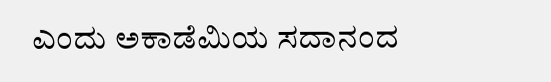ಎಂದು ಅಕಾಡೆಮಿಯ ಸದಾನಂದ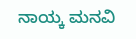ನಾಯ್ಕ ಮನವಿ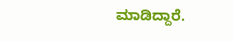ಮಾಡಿದ್ದಾರೆ.